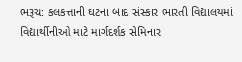ભરૂચ: કલકત્તાની ઘટના બાદ સંસ્કાર ભારતી વિદ્યાલયમાં વિદ્યાર્થીનીઓ માટે માર્ગદર્શક સેમિનાર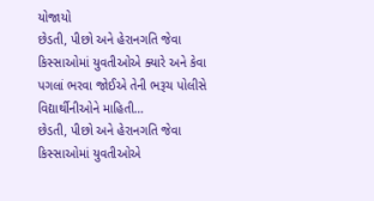યોજાયો
છેડતી, પીછો અને હેરાનગતિ જેવા કિસ્સાઓમાં યુવતીઓએ ક્યારે અને કેવા પગલાં ભરવા જોઈએ તેની ભરૂચ પોલીસે વિદ્યાર્થીનીઓને માહિતી…
છેડતી, પીછો અને હેરાનગતિ જેવા કિસ્સાઓમાં યુવતીઓએ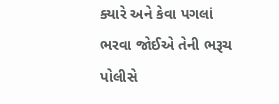ક્યારે અને કેવા પગલાં ભરવા જોઈએ તેની ભરૂચ પોલીસે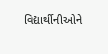વિદ્યાર્થીનીઓને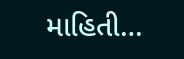માહિતી…